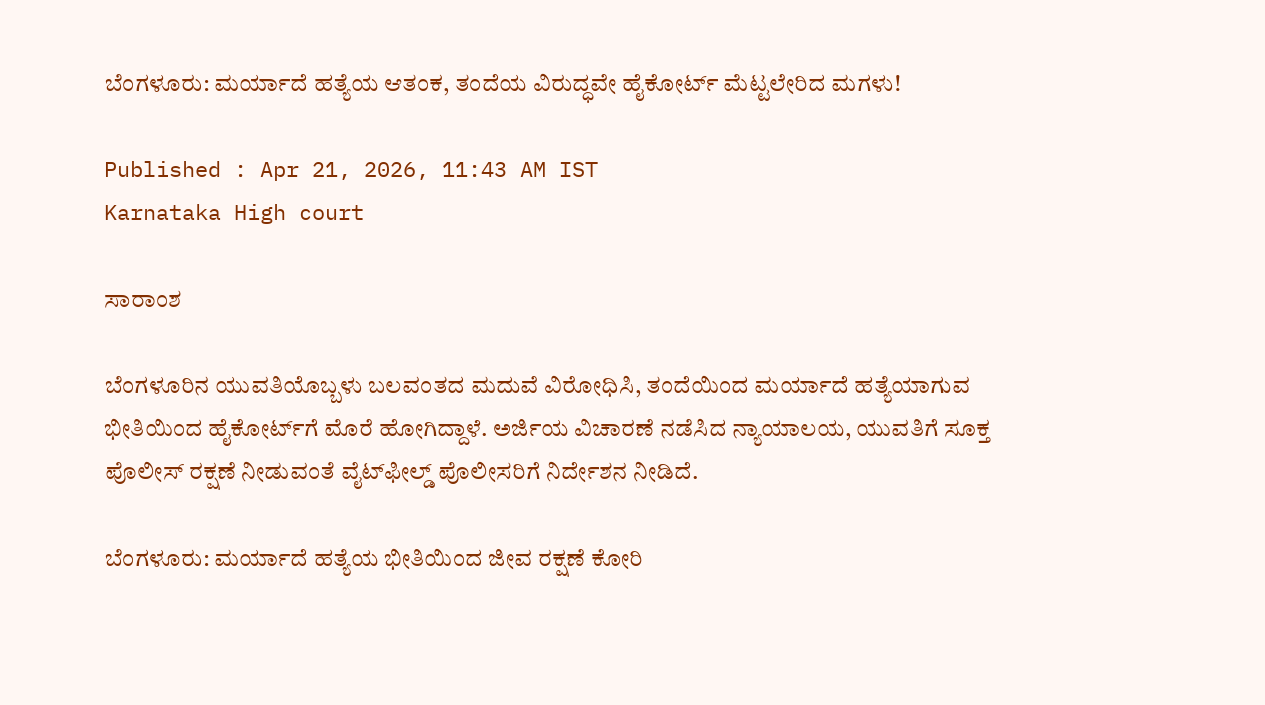ಬೆಂಗಳೂರು: ಮರ್ಯಾದೆ ಹತ್ಯೆಯ ಆತಂಕ, ತಂದೆಯ ವಿರುದ್ಧವೇ ಹೈಕೋರ್ಟ್ ಮೆಟ್ಟಲೇರಿದ ಮಗಳು!

Published : Apr 21, 2026, 11:43 AM IST
Karnataka High court

ಸಾರಾಂಶ

ಬೆಂಗಳೂರಿನ ಯುವತಿಯೊಬ್ಬಳು ಬಲವಂತದ ಮದುವೆ ವಿರೋಧಿಸಿ, ತಂದೆಯಿಂದ ಮರ್ಯಾದೆ ಹತ್ಯೆಯಾಗುವ ಭೀತಿಯಿಂದ ಹೈಕೋರ್ಟ್‌ಗೆ ಮೊರೆ ಹೋಗಿದ್ದಾಳೆ. ಅರ್ಜಿಯ ವಿಚಾರಣೆ ನಡೆಸಿದ ನ್ಯಾಯಾಲಯ, ಯುವತಿಗೆ ಸೂಕ್ತ ಪೊಲೀಸ್ ರಕ್ಷಣೆ ನೀಡುವಂತೆ ವೈಟ್‌ಫೀಲ್ಡ್ ಪೊಲೀಸರಿಗೆ ನಿರ್ದೇಶನ ನೀಡಿದೆ.

ಬೆಂಗಳೂರು: ಮರ್ಯಾದೆ ಹತ್ಯೆಯ ಭೀತಿಯಿಂದ ಜೀವ ರಕ್ಷಣೆ ಕೋರಿ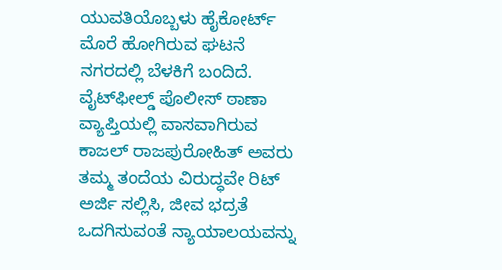ಯುವತಿಯೊಬ್ಬಳು ಹೈಕೋರ್ಟ್ ಮೊರೆ ಹೋಗಿರುವ ಘಟನೆ ನಗರದಲ್ಲಿ ಬೆಳಕಿಗೆ ಬಂದಿದೆ. ವೈಟ್‌ಫೀಲ್ಡ್ ಪೊಲೀಸ್ ಠಾಣಾ ವ್ಯಾಪ್ತಿಯಲ್ಲಿ ವಾಸವಾಗಿರುವ ಕಾಜಲ್ ರಾಜಪುರೋಹಿತ್ ಅವರು ತಮ್ಮ ತಂದೆಯ ವಿರುದ್ಧವೇ ರಿಟ್ ಅರ್ಜಿ ಸಲ್ಲಿಸಿ, ಜೀವ ಭದ್ರತೆ ಒದಗಿಸುವಂತೆ ನ್ಯಾಯಾಲಯವನ್ನು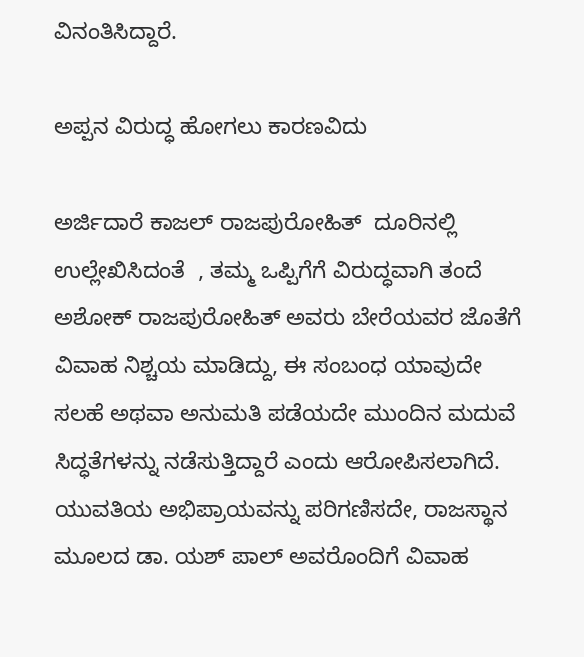ವಿನಂತಿಸಿದ್ದಾರೆ.

ಅಪ್ಪನ ವಿರುದ್ಧ ಹೋಗಲು ಕಾರಣವಿದು

ಅರ್ಜಿದಾರೆ ಕಾಜಲ್ ರಾಜಪುರೋಹಿತ್  ದೂರಿನಲ್ಲಿ ಉಲ್ಲೇಖಿಸಿದಂತೆ  , ತಮ್ಮ ಒಪ್ಪಿಗೆಗೆ ವಿರುದ್ಧವಾಗಿ ತಂದೆ ಅಶೋಕ್ ರಾಜಪುರೋಹಿತ್ ಅವರು ಬೇರೆಯವರ ಜೊತೆಗೆ ವಿವಾಹ ನಿಶ್ಚಯ ಮಾಡಿದ್ದು, ಈ ಸಂಬಂಧ ಯಾವುದೇ ಸಲಹೆ ಅಥವಾ ಅನುಮತಿ ಪಡೆಯದೇ ಮುಂದಿನ ಮದುವೆ ಸಿದ್ಧತೆಗಳನ್ನು ನಡೆಸುತ್ತಿದ್ದಾರೆ ಎಂದು ಆರೋಪಿಸಲಾಗಿದೆ. ಯುವತಿಯ ಅಭಿಪ್ರಾಯವನ್ನು ಪರಿಗಣಿಸದೇ, ರಾಜಸ್ಥಾನ ಮೂಲದ ಡಾ. ಯಶ್ ಪಾಲ್ ಅವರೊಂದಿಗೆ ವಿವಾಹ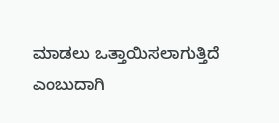ಮಾಡಲು ಒತ್ತಾಯಿಸಲಾಗುತ್ತಿದೆ ಎಂಬುದಾಗಿ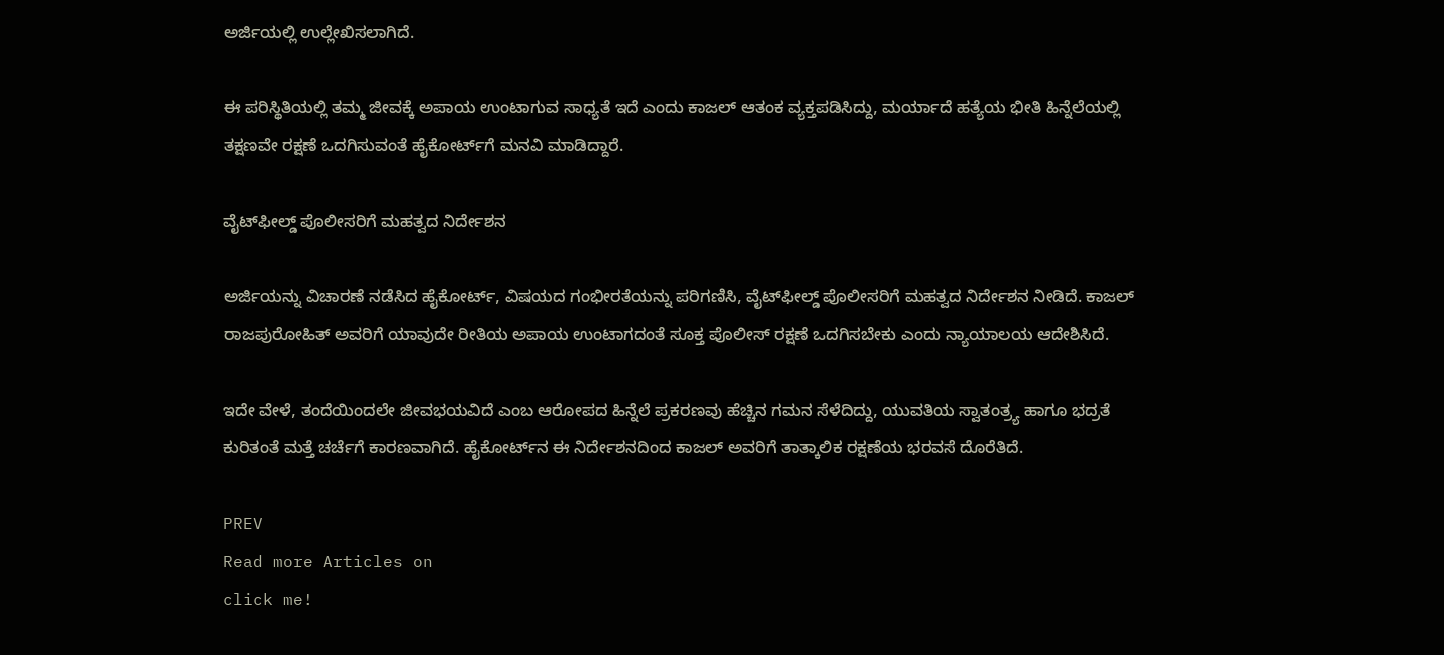ಅರ್ಜಿಯಲ್ಲಿ ಉಲ್ಲೇಖಿಸಲಾಗಿದೆ.

ಈ ಪರಿಸ್ಥಿತಿಯಲ್ಲಿ ತಮ್ಮ ಜೀವಕ್ಕೆ ಅಪಾಯ ಉಂಟಾಗುವ ಸಾಧ್ಯತೆ ಇದೆ ಎಂದು ಕಾಜಲ್ ಆತಂಕ ವ್ಯಕ್ತಪಡಿಸಿದ್ದು, ಮರ್ಯಾದೆ ಹತ್ಯೆಯ ಭೀತಿ ಹಿನ್ನೆಲೆಯಲ್ಲಿ ತಕ್ಷಣವೇ ರಕ್ಷಣೆ ಒದಗಿಸುವಂತೆ ಹೈಕೋರ್ಟ್‌ಗೆ ಮನವಿ ಮಾಡಿದ್ದಾರೆ.

ವೈಟ್‌ಫೀಲ್ಡ್ ಪೊಲೀಸರಿಗೆ ಮಹತ್ವದ ನಿರ್ದೇಶನ

ಅರ್ಜಿಯನ್ನು ವಿಚಾರಣೆ ನಡೆಸಿದ ಹೈಕೋರ್ಟ್, ವಿಷಯದ ಗಂಭೀರತೆಯನ್ನು ಪರಿಗಣಿಸಿ, ವೈಟ್‌ಫೀಲ್ಡ್ ಪೊಲೀಸರಿಗೆ ಮಹತ್ವದ ನಿರ್ದೇಶನ ನೀಡಿದೆ. ಕಾಜಲ್ ರಾಜಪುರೋಹಿತ್ ಅವರಿಗೆ ಯಾವುದೇ ರೀತಿಯ ಅಪಾಯ ಉಂಟಾಗದಂತೆ ಸೂಕ್ತ ಪೊಲೀಸ್ ರಕ್ಷಣೆ ಒದಗಿಸಬೇಕು ಎಂದು ನ್ಯಾಯಾಲಯ ಆದೇಶಿಸಿದೆ.

ಇದೇ ವೇಳೆ, ತಂದೆಯಿಂದಲೇ ಜೀವಭಯವಿದೆ ಎಂಬ ಆರೋಪದ ಹಿನ್ನೆಲೆ ಪ್ರಕರಣವು ಹೆಚ್ಚಿನ ಗಮನ ಸೆಳೆದಿದ್ದು, ಯುವತಿಯ ಸ್ವಾತಂತ್ರ್ಯ ಹಾಗೂ ಭದ್ರತೆ ಕುರಿತಂತೆ ಮತ್ತೆ ಚರ್ಚೆಗೆ ಕಾರಣವಾಗಿದೆ. ಹೈಕೋರ್ಟ್‌ನ ಈ ನಿರ್ದೇಶನದಿಂದ ಕಾಜಲ್ ಅವರಿಗೆ ತಾತ್ಕಾಲಿಕ ರಕ್ಷಣೆಯ ಭರವಸೆ ದೊರೆತಿದೆ.

PREV
Read more Articles on
click me!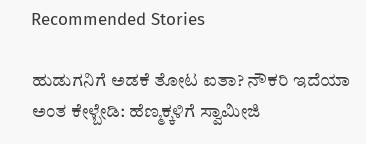Recommended Stories

ಹುಡುಗನಿಗೆ ಅಡಕೆ ತೋಟ ಐತಾ? ನೌಕರಿ ಇದೆಯಾ ಅಂತ ಕೇಳ್ಬೇಡಿ: ಹೆಣ್ಮಕ್ಕಳಿಗೆ ಸ್ವಾಮೀಜಿ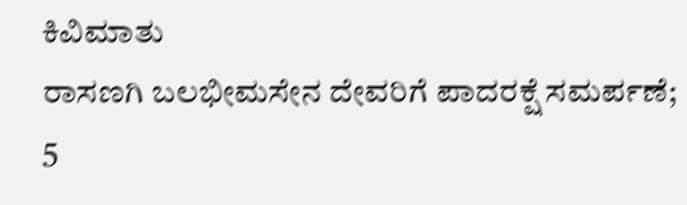ಕಿವಿಮಾತು
ರಾಸಣಗಿ ಬಲಭೀಮಸೇನ ದೇವರಿಗೆ ಪಾದರಕ್ಷೆ ಸಮರ್ಪಣೆ; 5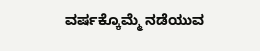ವರ್ಷಕ್ಕೊಮ್ಮೆ ನಡೆಯುವ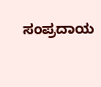ಸಂಪ್ರದಾಯ